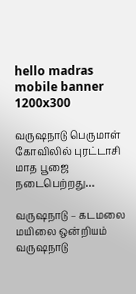hello madras mobile banner 1200x300

வருஷநாடு பெருமாள் கோவிலில் புரட்டாசி மாத பூஜை நடைபெற்றது…

வருஷநாடு – கடமலை மயிலை ஒன்றியம் வருஷநாடு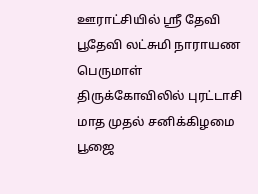ஊராட்சியில் ஸ்ரீ தேவி பூதேவி லட்சுமி நாராயண பெருமாள் திருக்கோவிலில் புரட்டாசி மாத முதல் சனிக்கிழமை பூஜை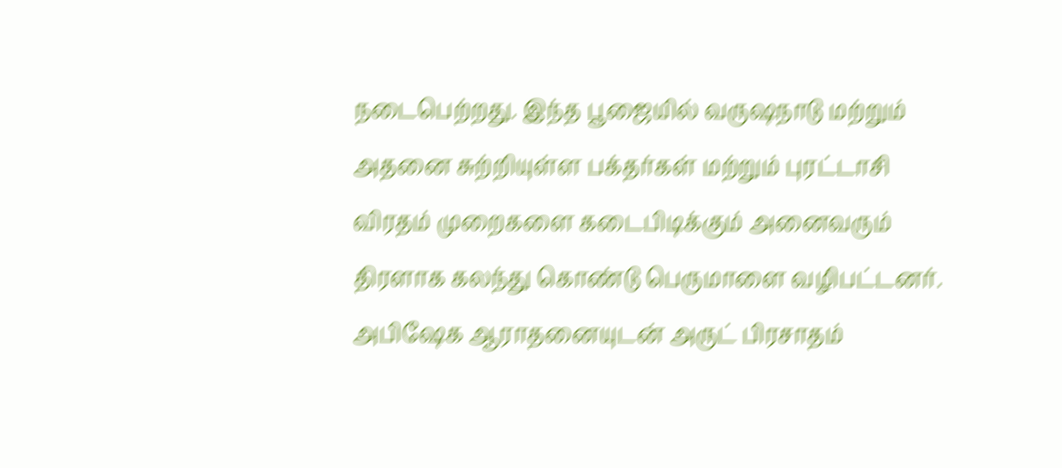நடைபெற்றது. இந்த பூஜையில் வருஷநாடு மற்றும் அதனை சுற்றியுள்ள பக்தர்கள் மற்றும் புரட்டாசி விரதம் முறைகளை கடைபிடிக்கும் அனைவரும் திரளாக கலந்து கொண்டு பெருமாளை வழிபட்டனர். அபிஷேக ஆராதனையுடன் அருட் பிரசாதம்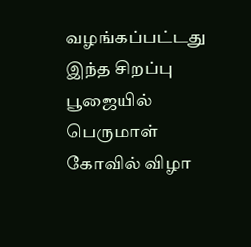வழங்கப்பட்டது இந்த சிறப்பு பூஜையில் பெருமாள் கோவில் விழா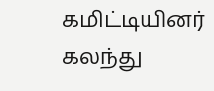கமிட்டியினர் கலந்து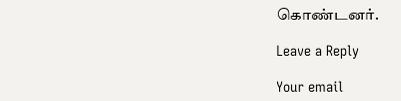கொண்டனர்.

Leave a Reply

Your email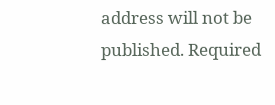address will not be published. Required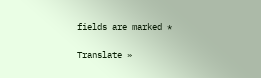fields are marked *

Translate »